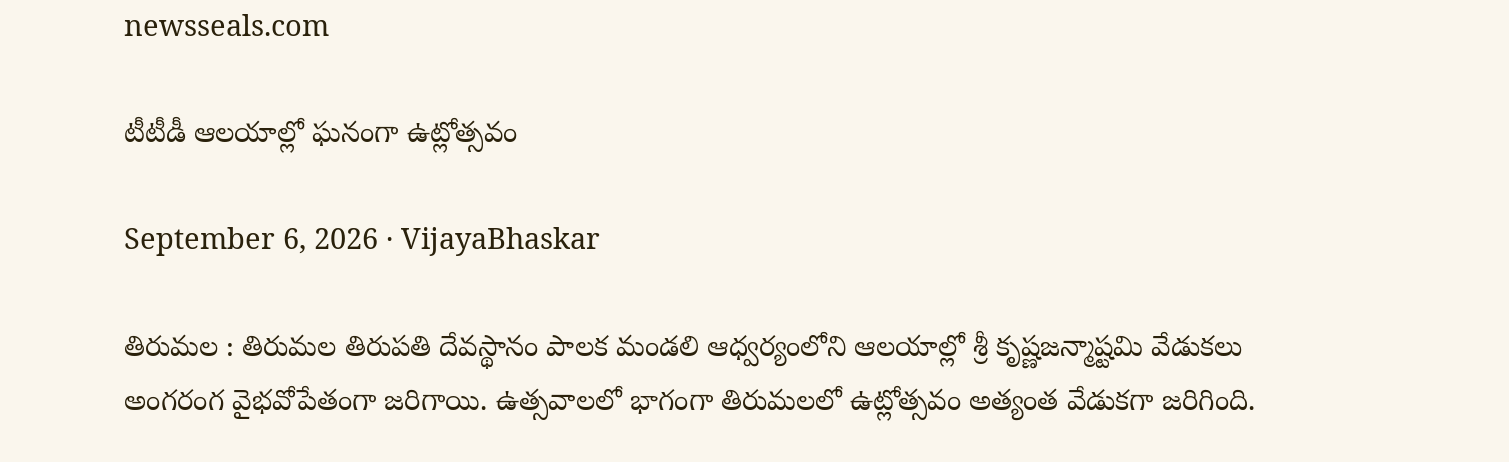newsseals.com

టీటీడీ ఆల‌యాల్లో ఘ‌నంగా ఉట్లోత్స‌వం

September 6, 2026 · VijayaBhaskar

తిరుమ‌ల : తిరుమ‌ల తిరుప‌తి దేవ‌స్థానం పాల‌క మండ‌లి ఆధ్వ‌ర్యంలోని ఆల‌యాల్లో శ్రీ‌ కృష్ణ‌జ‌న్మాష్ట‌మి వేడుక‌లు అంగ‌రంగ వైభ‌వోపేతంగా జ‌రిగాయి. ఉత్సవాల‌లో భాగంగా తిరుమలలో ఉట్లోత్సవం అత్యంత వేడుక‌గా జరిగింది.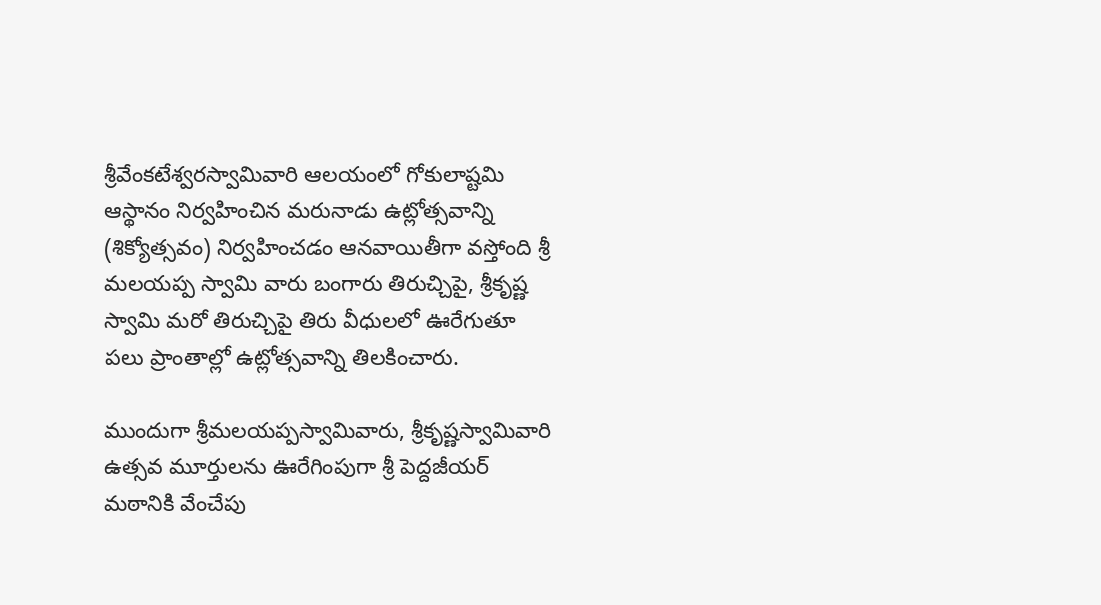శ్రీవేంకటేశ్వరస్వామివారి ఆలయంలో గోకులాష్టమి ఆస్థానం నిర్వహించిన మరునాడు ఉట్లోత్సవాన్ని (శిక్యోత్సవం) నిర్వహించడం ఆనవాయితీగా వస్తోంది శ్రీ మలయప్ప స్వామి వారు బంగారు తిరుచ్చిపై, శ్రీకృష్ణ స్వామి మరో తిరుచ్చిపై తిరు వీధులలో ఊరేగుతూ ప‌లు ప్రాంతాల్లో ఉట్లోత్సవాన్ని తిలకించారు.

ముందుగా శ్రీమలయప్పస్వామివారు, శ్రీకృష్ణస్వామివారి ఉత్సవ మూర్తుల‌ను ఊరేగింపుగా శ్రీ పెద్దజీయర్‌ మఠానికి వేంచేపు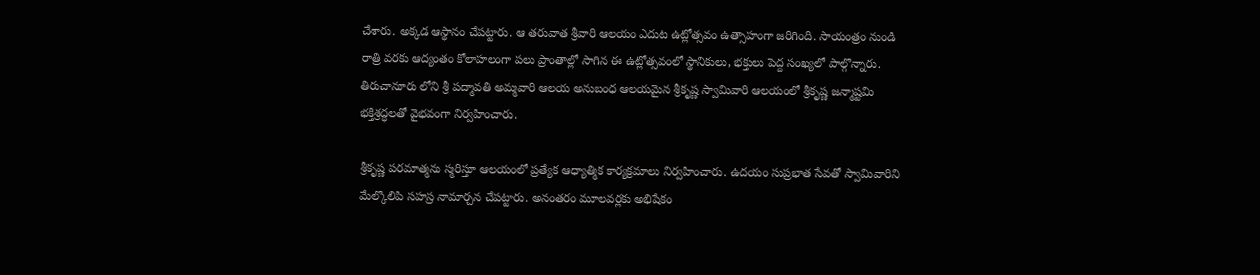చేశారు. అక్కడ ఆస్థానం చేపట్టారు. ఆ తరువాత శ్రీ‌వారి ఆల‌యం ఎదుట ఉట్లోత్స‌వం ఉత్సాహంగా జ‌రిగింది. సాయంత్రం నుండి రాత్రి వరకు ఆద్యంతం కోలాహలంగా పలు ప్రాంతాల్లో సాగిన ఈ ఉట్లోత్సవంలో స్థానికులు, భక్తులు పెద్ద సంఖ్యలో పాల్గొన్నారు. తిరుచానూరు లోని శ్రీ పద్మావతి అమ్మవారి ఆలయ అనుబంధ ఆలయమైన శ్రీకృష్ణ స్వామివారి ఆలయంలో శ్రీకృష్ణ జన్మాష్టమి భక్తిశ్రద్ధలతో వైభవంగా నిర్వహించారు.

శ్రీకృష్ణ పరమాత్మను స్మరిస్తూ ఆలయంలో ప్రత్యేక ఆధ్యాత్మిక కార్యక్రమాలు నిర్వహించారు. ఉదయం సుప్రభాత సేవతో స్వామివారిని మేల్కొలిపి సహస్ర నామార్చన చేపట్టారు. అనంతరం మూలవర్లకు అభిషేకం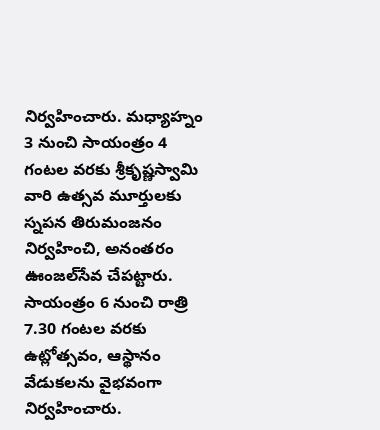నిర్వహించారు. మధ్యాహ్నం 3 నుంచి సాయంత్రం 4 గంటల వరకు శ్రీకృష్ణస్వామి వారి ఉత్సవ మూర్తులకు స్నపన తిరుమంజనం నిర్వహించి, అనంతరం ఊంజల్‌సేవ చేపట్టారు. సాయంత్రం 6 నుంచి రాత్రి 7.30 గంటల వరకు ఉట్లోత్సవం, ఆస్థానం వేడుకలను వైభవంగా నిర్వహించారు.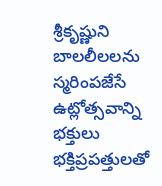శ్రీకృష్ణుని బాలలీలలను స్మరింపజేసే ఉట్లోత్సవాన్ని భక్తులు భక్తిప్రపత్తులతో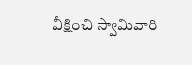వీక్షించి స్వామివారి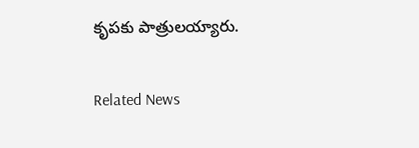కృపకు పాత్రులయ్యారు.

Related News